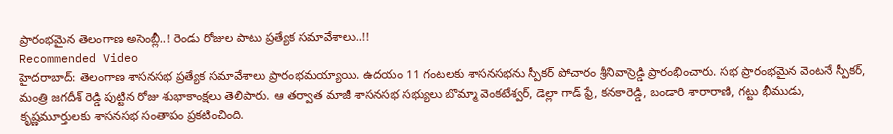ప్రారంభమైన తెలంగాణ అసెంబ్లీ..! రెండు రోజుల పాటు ప్రత్యేక సమావేశాలు..!!
Recommended Video
హైదరాబాద్: తెలంగాణ శాసనసభ ప్రత్యేక సమావేశాలు ప్రారంభమయ్యాయి. ఉదయం 11 గంటలకు శాసనసభను స్పీకర్ పోచారం శ్రీనివాస్రెడ్డి ప్రారంభించారు. సభ ప్రారంభమైన వెంటనే స్పీకర్, మంత్రి జగదీశ్ రెడ్డి పుట్టిన రోజు శుభాకాంక్షలు తెలిపారు. ఆ తర్వాత మాజీ శాసనసభ సభ్యులు బొమ్మా వెంకటేశ్వర్, డెల్లా గాడ్ ఫ్రే, కనకారెడ్డి, బండారి శారారాణి, గట్టు భీముడు, కృష్ణమూర్తులకు శాసనసభ సంతాపం ప్రకటించింది.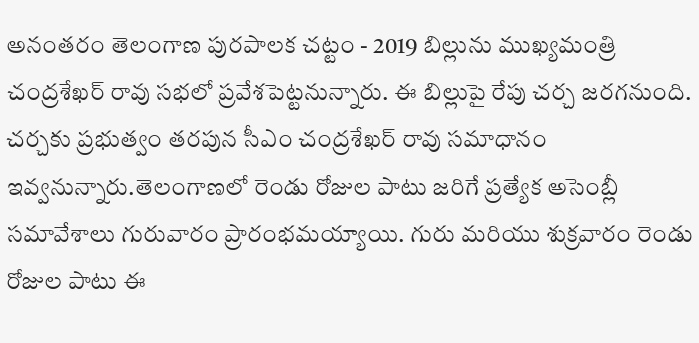అనంతరం తెలంగాణ పురపాలక చట్టం - 2019 బిల్లును ముఖ్యమంత్రి చంద్రశేఖర్ రావు సభలో ప్రవేశపెట్టనున్నారు. ఈ బిల్లుపై రేపు చర్చ జరగనుంది. చర్చకు ప్రభుత్వం తరపున సీఎం చంద్రశేఖర్ రావు సమాధానం ఇవ్వనున్నారు.తెలంగాణలో రెండు రోజుల పాటు జరిగే ప్రత్యేక అసెంబ్లీ సమావేశాలు గురువారం ప్రారంభమయ్యాయి. గురు మరియు శుక్రవారం రెండు రోజుల పాటు ఈ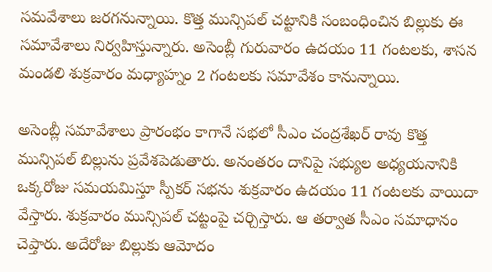సమవేశాలు జరగనున్నాయి. కొత్త మున్సిపల్ చట్టానికి సంబంధించిన బిల్లుకు ఈ సమావేశాలు నిర్వహిస్తున్నారు. అసెంబ్లీ గురువారం ఉదయం 11 గంటలకు, శాసన మండలి శుక్రవారం మధ్యాహ్నం 2 గంటలకు సమావేశం కానున్నాయి.

అసెంబ్లీ సమావేశాలు ప్రారంభం కాగానే సభలో సీఎం చంద్రశేఖర్ రావు కొత్త మున్సిపల్ బిల్లును ప్రవేశపెడుతారు. అనంతరం దానిపై సభ్యుల అధ్యయనానికి ఒక్కరోజు సమయమిస్తూ స్పీకర్ సభను శుక్రవారం ఉదయం 11 గంటలకు వాయిదా వేస్తారు. శుక్రవారం మున్సిపల్ చట్టంపై చర్చిస్తారు. ఆ తర్వాత సీఎం సమాధానం చెప్తారు. అదేరోజు బిల్లుకు ఆమోదం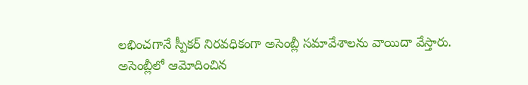లభించగానే స్పీకర్ నిరవధికంగా అసెంబ్లీ సమావేశాలను వాయిదా వేస్తారు.
అసెంబ్లీలో ఆమోదించిన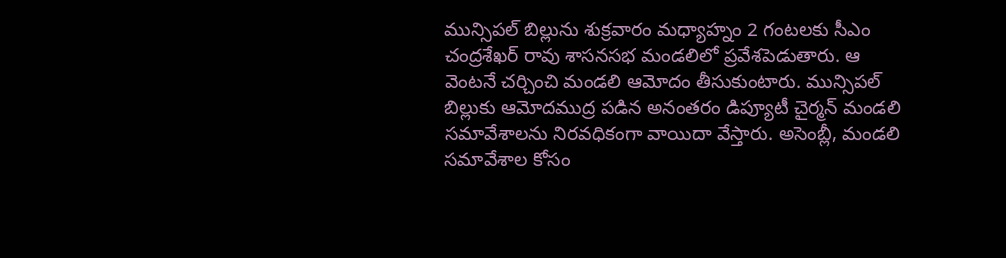మున్సిపల్ బిల్లును శుక్రవారం మధ్యాహ్నం 2 గంటలకు సీఎం చంద్రశేఖర్ రావు శాసనసభ మండలిలో ప్రవేశపెడుతారు. ఆ వెంటనే చర్చించి మండలి ఆమోదం తీసుకుంటారు. మున్సిపల్ బిల్లుకు ఆమోదముద్ర పడిన అనంతరం డిప్యూటీ చైర్మన్ మండలి సమావేశాలను నిరవధికంగా వాయిదా వేస్తారు. అసెంబ్లీ, మండలి సమావేశాల కోసం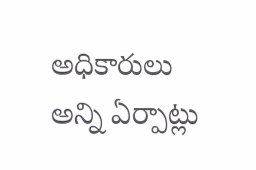అధికారులు అన్ని ఏర్పాట్లు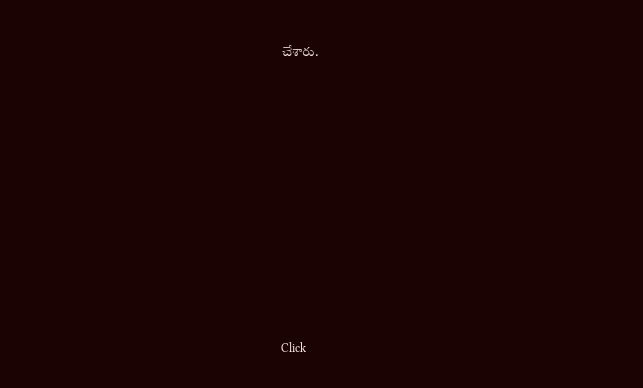చేశారు.












Click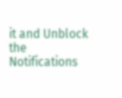it and Unblock the Notifications